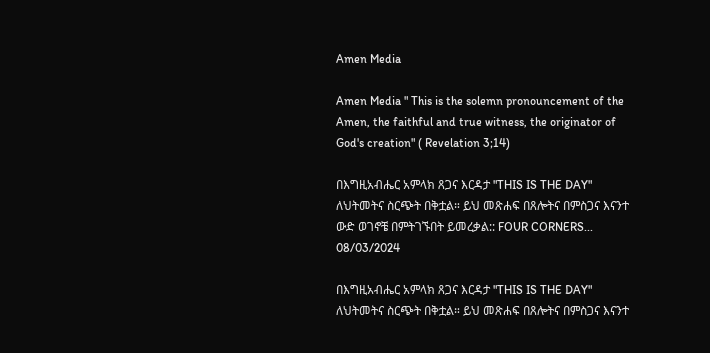Amen Media

Amen Media " This is the solemn pronouncement of the Amen, the faithful and true witness, the originator of God's creation" ( Revelation 3;14)

በእግዚአብሔር አምላክ ጸጋና እርዳታ "THIS IS THE DAY" ለህትመትና ስርጭት በቅቷል። ይህ መጽሐፍ በጸሎትና በምስጋና እናንተ ውድ ወገኖቼ በምትገኙበት ይመረቃል:: FOUR CORNERS...
08/03/2024

በእግዚአብሔር አምላክ ጸጋና እርዳታ "THIS IS THE DAY" ለህትመትና ስርጭት በቅቷል። ይህ መጽሐፍ በጸሎትና በምስጋና እናንተ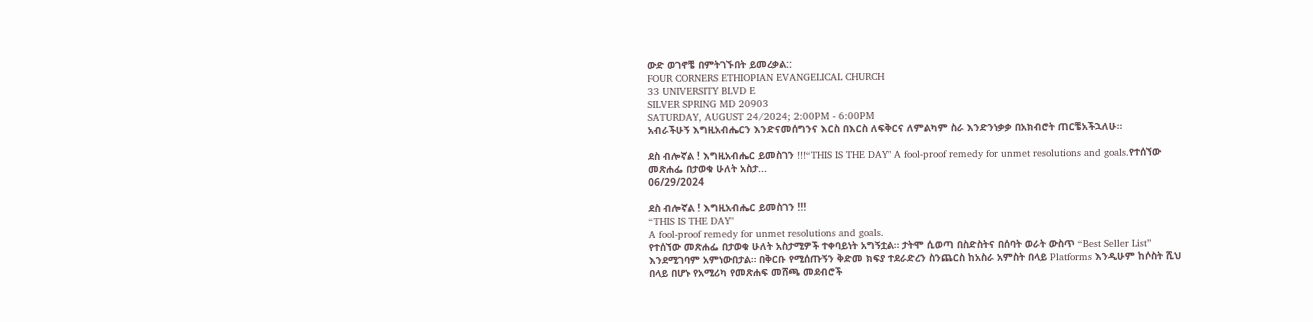ውድ ወገኖቼ በምትገኙበት ይመረቃል::
FOUR CORNERS ETHIOPIAN EVANGELICAL CHURCH
33 UNIVERSITY BLVD E
SILVER SPRING MD 20903
SATURDAY, AUGUST 24/2024; 2:00PM - 6:00PM
አብራችሁኝ እግዚአብሔርን እንድናመሰግንና እርስ በእርስ ለፍቅርና ለምልካም ስራ እንድንነቃቃ በአክብሮት ጠርቼአችኋለሁ።

ደስ ብሎኛል ! እግዚአብሔር ይመስገን !!!“THIS IS THE DAY" A fool-proof remedy for unmet resolutions and goals.የተሰኘው መጽሐፌ በታወቁ ሁለት አስታ...
06/29/2024

ደስ ብሎኛል ! እግዚአብሔር ይመስገን !!!
“THIS IS THE DAY"
A fool-proof remedy for unmet resolutions and goals.
የተሰኘው መጽሐፌ በታወቁ ሁለት አስታሚዎች ተቀባይነት አግኝቷል። ታትሞ ሲወጣ በስድስትና በሰባት ወራት ውስጥ “Best Seller List” እንደሚገባም አምነውበታል። በቅርቡ የሚሰጡኝን ቅድመ ክፍያ ተደራድረን ስንጨርስ ከአስራ አምስት በላይ Platforms እንዲሁም ከሶስት ሺህ በላይ በሆኑ የአሚሪካ የመጽሐፍ መሸጫ መደብሮች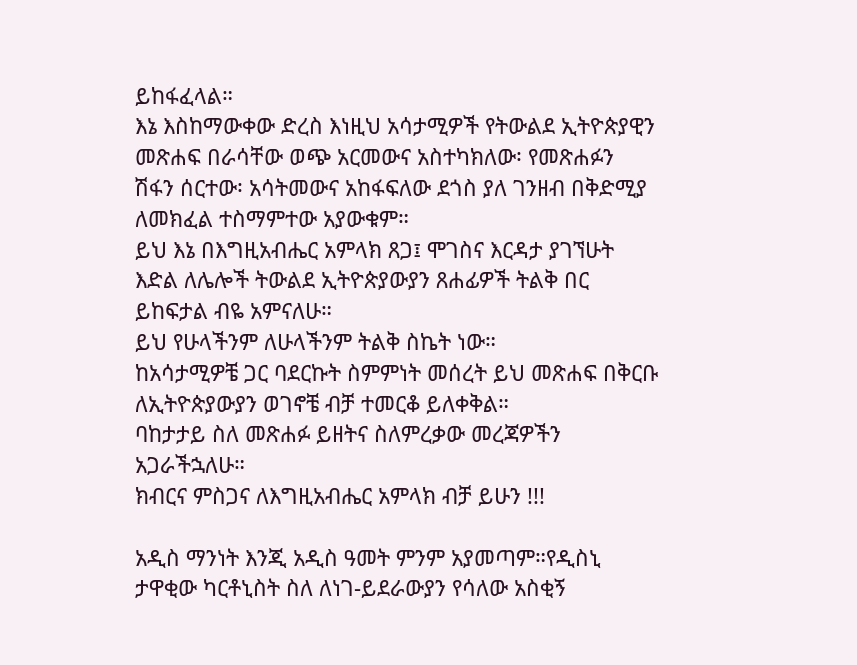ይከፋፈላል።
እኔ እስከማውቀው ድረስ እነዚህ አሳታሚዎች የትውልደ ኢትዮጵያዊን መጽሐፍ በራሳቸው ወጭ አርመውና አስተካክለው፡ የመጽሐፉን ሽፋን ሰርተው፡ አሳትመውና አከፋፍለው ደጎስ ያለ ገንዘብ በቅድሚያ ለመክፈል ተስማምተው አያውቁም።
ይህ እኔ በእግዚአብሔር አምላክ ጸጋ፤ ሞገስና እርዳታ ያገኘሁት እድል ለሌሎች ትውልደ ኢትዮጵያውያን ጸሐፊዎች ትልቅ በር ይከፍታል ብዬ አምናለሁ።
ይህ የሁላችንም ለሁላችንም ትልቅ ስኬት ነው።
ከአሳታሚዎቼ ጋር ባደርኩት ስምምነት መሰረት ይህ መጽሐፍ በቅርቡ ለኢትዮጵያውያን ወገኖቼ ብቻ ተመርቆ ይለቀቅል።
ባከታታይ ስለ መጽሐፉ ይዘትና ስለምረቃው መረጃዎችን አጋራችኋለሁ።
ክብርና ምስጋና ለእግዚአብሔር አምላክ ብቻ ይሁን !!!

አዲስ ማንነት እንጂ አዲስ ዓመት ምንም አያመጣም።የዲስኒ ታዋቂው ካርቶኒስት ስለ ለነገ-ይደራውያን የሳለው አስቂኝ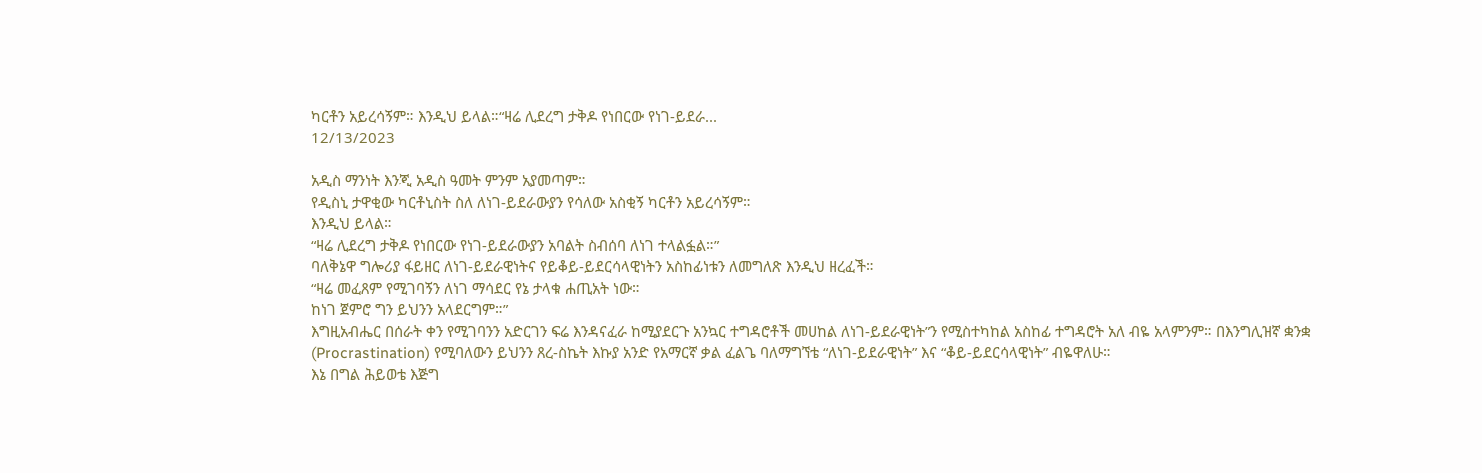ካርቶን አይረሳኝም። እንዲህ ይላል።“ዛሬ ሊደረግ ታቅዶ የነበርው የነገ-ይደራ...
12/13/2023

አዲስ ማንነት እንጂ አዲስ ዓመት ምንም አያመጣም።
የዲስኒ ታዋቂው ካርቶኒስት ስለ ለነገ-ይደራውያን የሳለው አስቂኝ ካርቶን አይረሳኝም።
እንዲህ ይላል።
“ዛሬ ሊደረግ ታቅዶ የነበርው የነገ-ይደራውያን አባልት ስብሰባ ለነገ ተላልፏል።”
ባለቅኔዋ ግሎሪያ ፋይዘር ለነገ-ይደራዊነትና የይቆይ-ይደርሳላዊነትን አስከፊነቱን ለመግለጽ እንዲህ ዘረፈች።
“ዛሬ መፈጸም የሚገባኝን ለነገ ማሳደር የኔ ታላቁ ሐጢአት ነው።
ከነገ ጀምሮ ግን ይህንን አላደርግም።”
እግዚአብሔር በሰራት ቀን የሚገባንን አድርገን ፍሬ እንዳናፈራ ከሚያደርጉ አንኳር ተግዳሮቶች መሀከል ለነገ-ይደራዊነት”ን የሚስተካከል አስከፊ ተግዳሮት አለ ብዬ አላምንም። በእንግሊዝኛ ቋንቋ (Procrastination) የሚባለውን ይህንን ጸረ-ስኬት እኩያ አንድ የአማርኛ ቃል ፈልጌ ባለማግኘቴ “ለነገ-ይደራዊነት” እና “ቆይ-ይደርሳላዊነት” ብዬዋለሁ።
እኔ በግል ሕይወቴ እጅግ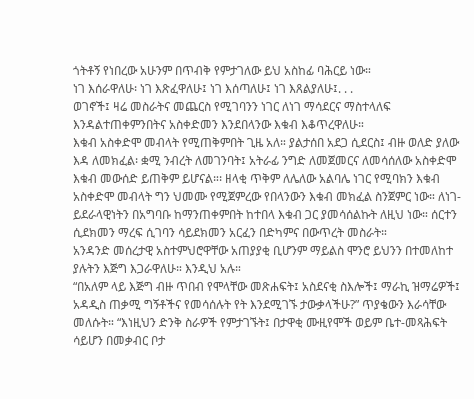ጎትቶኝ የነበረው አሁንም በጥብቅ የምታገለው ይህ አስከፊ ባሕርይ ነው።
ነገ እሰራዋለሁ፡ ነገ እጽፈዋለሁ፤ ነገ እሰጣለሁ፤ ነገ እጸልያለሁ፤. . .
ወገኖች፤ ዛሬ መስራትና መጨርስ የሚገባንን ነገር ለነገ ማሳደርና ማስተላለፍ እንዳልተጠቀምንበትና አስቀድመን እንደበላንው እቁብ እቆጥረዋለሁ።
እቁብ አስቀድሞ መብላት የሚጠቅምበት ጊዜ አለ። ያልታሰበ አደጋ ሲደርስ፤ ብዙ ወለድ ያለው እዳ ለመክፈል፡ ቋሚ ንብረት ለመገንባት፤ አትራፊ ንግድ ለመጀመርና ለመሳሰለው አስቀድሞ እቁብ መውሰድ ይጠቅም ይሆናል።፡ ዘላቂ ጥቅም ለሌለው አልባሌ ነገር የሚባክን እቁብ አስቀድሞ መብላት ግን ህመሙ የሚጀምረው የበላንውን እቁብ መክፈል ስንጀምር ነው። ለነገ-ይደራላዊነትን በአግባቡ ከማንጠቀምበት ከተበላ እቁብ ጋር ያመሳሰልኩት ለዚህ ነው። ሰርተን ሲደክመን ማረፍ ሲገባን ሳይደክመን አርፈን በድካምና በውጥረት መስራት።
አንዳንድ መሰረታዊ አስተምህሮዋቸው አጠያያቂ ቢሆንም ማይልስ ሞንሮ ይህንን በተመለከተ ያሉትን እጅግ እጋራዋለሁ። እንዲህ አሉ።
“በአለም ላይ እጅግ ብዙ ጥበብ የሞላቸው መጽሐፍት፤ አስደናቂ ስእሎች፤ ማራኪ ዝማሬዎች፤ አዳዲስ ጠቃሚ ግኝቶችና የመሳሰሉት የት እንደሚገኙ ታውቃላችሁ?” ጥያቄውን እራሳቸው መለሱት። “እነዚህን ድንቅ ስራዎች የምታገኙት፤ በታዋቂ ሙዚየሞች ወይም ቤተ-መጻሕፍት ሳይሆን በመቃብር ቦታ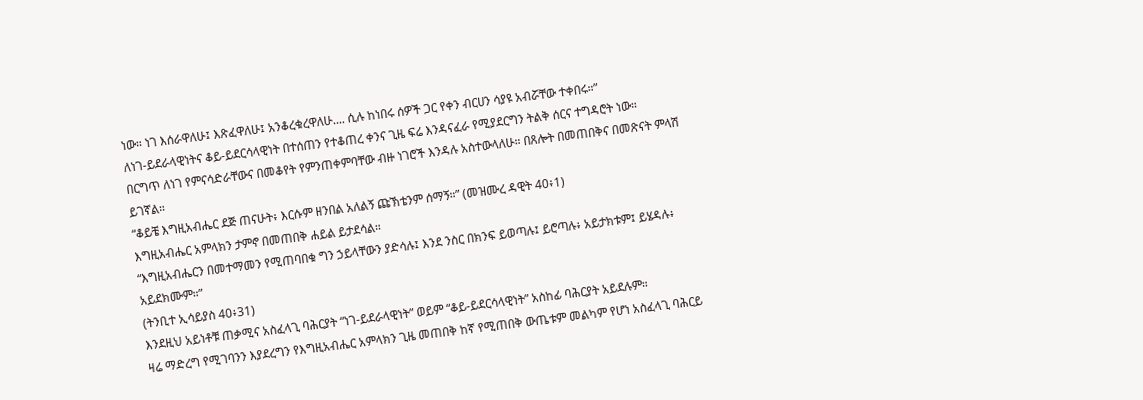ነው። ነገ እሰራዋለሁ፤ እጽፈዋለሁ፤ አንቆረቁረዋለሁ.... ሲሉ ከነበሩ ሰዎች ጋር የቀን ብርሀን ሳያዩ አብሯቸው ተቀበሩ።”
ለነገ-ይደራላዊነትና ቆይ-ይደርሳላዊነት በተሰጠን የተቆጠረ ቀንና ጊዜ ፍሬ እንዳናፈራ የሚያደርግን ትልቅ ሰርና ተግዳሮት ነው።
በርግጥ ለነገ የምናሳድራቸውና በመቆየት የምንጠቀምባቸው ብዙ ነገሮች እንዳሉ አስተውላለሁ። በጸሎት በመጠበቅና በመጽናት ምላሽ ይገኛል።
“ቆይቼ እግዚአብሔር ደጅ ጠናሁት፥ እርሱም ዘንበል አለልኝ ጩኽቴንም ሰማኝ።” (መዝሙረ ዳዊት 40፥1)
እግዚአብሔር አምላክን ታምኖ በመጠበቅ ሐይል ይታደሳል።
“እግዚአብሔርን በመተማመን የሚጠባበቁ ግን ኃይላቸውን ያድሳሉ፤ እንደ ንስር በክንፍ ይወጣሉ፤ ይሮጣሉ፥ አይታክቱም፤ ይሄዳሉ፥ አይደክሙም።”
(ትንቢተ ኢሳይያስ 40፥31)
እንደዚህ አይነቶቹ ጠቃሚና አስፈላጊ ባሕርያት “ነገ-ይደራላዊነት” ወይም “ቆይ-ይደርሳላዊነት” አስከፊ ባሕርያት አይደሉም።
ዛሬ ማድረግ የሚገባንን እያደረግን የእግዚአብሔር አምላክን ጊዜ መጠበቅ ከኛ የሚጠበቅ ውጤቱም መልካም የሆነ አስፈላጊ ባሕርይ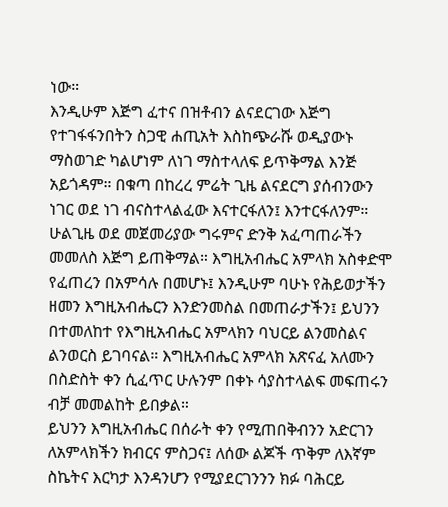ነው።
እንዲሁም እጅግ ፈተና በዝቶብን ልናደርገው እጅግ የተገፋፋንበትን ስጋዊ ሐጢአት እስከጭራሹ ወዲያውኑ ማስወገድ ካልሆነም ለነገ ማስተላለፍ ይጥቅማል እንጅ አይጎዳም። በቁጣ በከረረ ምሬት ጊዜ ልናደርግ ያሰብንውን ነገር ወደ ነገ ብናስተላልፈው እናተርፋለን፤ እንተርፋለንም።
ሁልጊዜ ወደ መጀመሪያው ግሩምና ድንቅ አፈጣጠራችን መመለስ እጅግ ይጠቅማል። እግዚአብሔር አምላክ አስቀድሞ የፈጠረን በአምሳሉ በመሆኑ፤ እንዲሁም ባሁኑ የሕይወታችን ዘመን እግዚአብሔርን እንድንመስል በመጠራታችን፤ ይህንን በተመለከተ የእግዚአብሔር አምላክን ባህርይ ልንመስልና ልንወርስ ይገባናል። እግዚአብሔር አምላክ አጽናፈ አለሙን በስድስት ቀን ሲፈጥር ሁሉንም በቀኑ ሳያስተላልፍ መፍጠሩን ብቻ መመልከት ይበቃል።
ይህንን እግዚአብሔር በሰራት ቀን የሚጠበቅብንን አድርገን ለአምላክችን ክብርና ምስጋና፤ ለሰው ልጆች ጥቅም ለእኛም ስኬትና እርካታ እንዳንሆን የሚያደርገንንን ክፉ ባሕርይ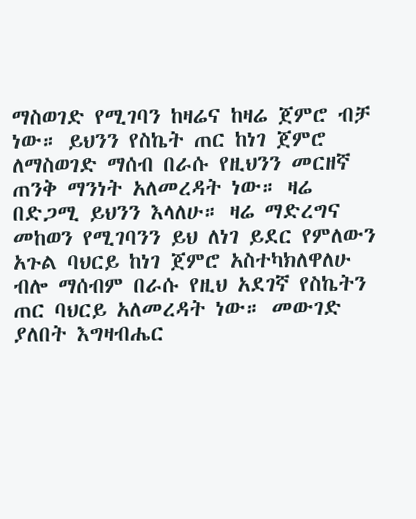ማስወገድ የሚገባን ከዛሬና ከዛሬ ጀምሮ ብቻ ነው። ይህንን የስኬት ጠር ከነገ ጀምሮ ለማስወገድ ማሰብ በራሱ የዚህንን መርዘኛ ጠንቅ ማንነት አለመረዳት ነው። ዛሬ በድጋሚ ይህንን እላለሁ። ዛሬ ማድረግና መከወን የሚገባንን ይህ ለነገ ይደር የምለውን አጉል ባህርይ ከነገ ጀምሮ አስተካክለዋለሁ ብሎ ማሰብም በራሱ የዚህ አደገኛ የስኬትን ጠር ባህርይ አለመረዳት ነው። መውገድ ያለበት እግዛብሔር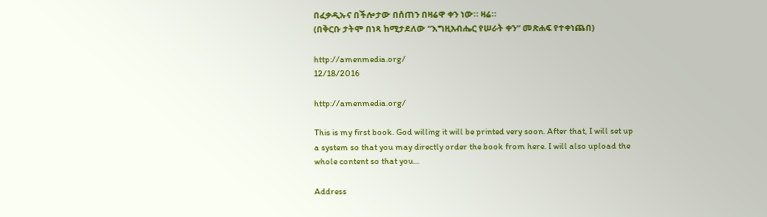በፈቃዲኡና በችሎታው በሰጠን በዛሬዋ ቀን ነው። ዛሬ።
(በቅርቡ ታትሞ በነጻ ከሚታደለው “እግዚአብሔር የሠራት ቀን” መጽሐፍ የተቀነጨበ)

http://amenmedia.org/
12/18/2016

http://amenmedia.org/

This is my first book. God willing it will be printed very soon. After that, I will set up a system so that you may directly order the book from here. I will also upload the whole content so that you...

Address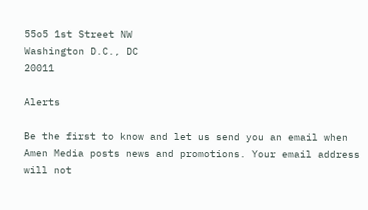55o5 1st Street NW
Washington D.C., DC
20011

Alerts

Be the first to know and let us send you an email when Amen Media posts news and promotions. Your email address will not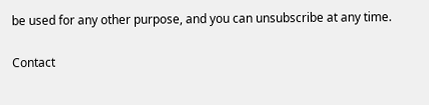be used for any other purpose, and you can unsubscribe at any time.

Contact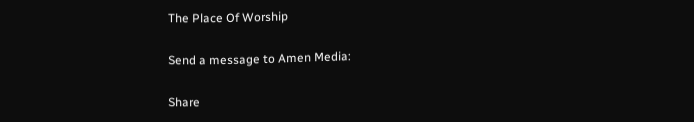The Place Of Worship

Send a message to Amen Media:

Share